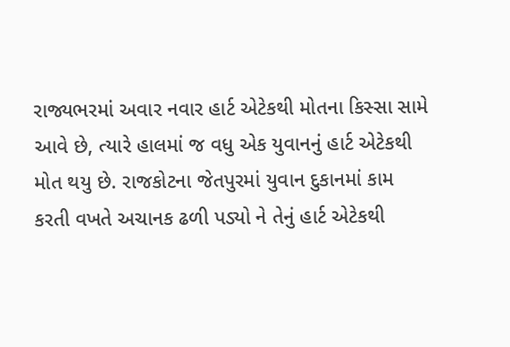રાજ્યભરમાં અવાર નવાર હાર્ટ એટેકથી મોતના કિસ્સા સામે આવે છે, ત્યારે હાલમાં જ વધુ એક યુવાનનું હાર્ટ એટેકથી મોત થયુ છે. રાજકોટના જેતપુરમાં યુવાન દુકાનમાં કામ કરતી વખતે અચાનક ઢળી પડ્યો ને તેનું હાર્ટ એટેકથી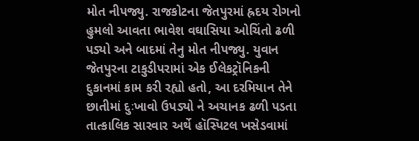મોત નીપજ્યુ. રાજકોટના જેતપુરમાં હ્રદય રોગનો હુમલો આવતા ભાવેશ વઘાસિયા ઓચિંતો ઢળી પડ્યો અને બાદમાં તેનુ મોત નીપજ્યુ. યુવાન જેતપુરના ટાકુડીપરામાં એક ઈલેકટ્રૉનિકની દુકાનમાં કામ કરી રહ્યો હતો, આ દરમિયાન તેને છાતીમાં દુઃખાવો ઉપડ્યો ને અચાનક ઢળી પડતા તાત્કાલિક સારવાર અર્થે હૉસ્પિટલ ખસેડવામાં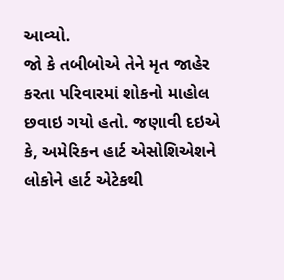આવ્યો.
જો કે તબીબોએ તેને મૃત જાહેર કરતા પરિવારમાં શોકનો માહોલ છવાઇ ગયો હતો. જણાવી દઇએ કે, અમેરિકન હાર્ટ એસોશિએશને લોકોને હાર્ટ એટેકથી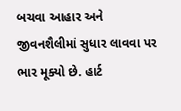બચવા આહાર અને જીવનશૈલીમાં સુધાર લાવવા પર ભાર મૂક્યો છે. હાર્ટ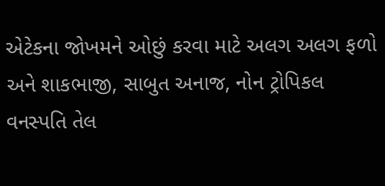એટેકના જોખમને ઓછું કરવા માટે અલગ અલગ ફળો અને શાકભાજી, સાબુત અનાજ, નોન ટ્રોપિકલ વનસ્પતિ તેલ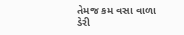તેમજ કમ વસા વાળા ડેરી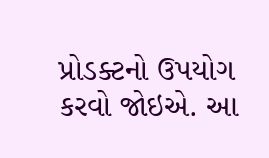પ્રોડક્ટનો ઉપયોગ કરવો જોઇએ. આ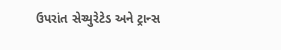ઉપરાંત સેચ્યુરેટેડ અને ટ્રાન્સ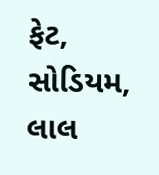ફેટ, સોડિયમ, લાલ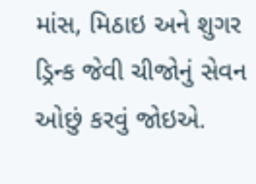માંસ, મિઠાઇ અને શુગર ડ્રિન્ક જેવી ચીજોનું સેવન ઓછું કરવું જોઇએ.